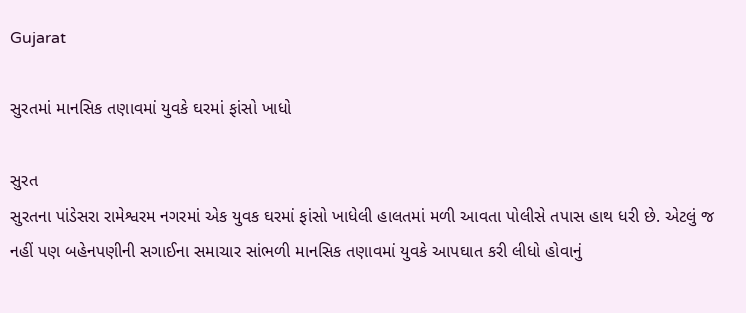Gujarat

સુરતમાં માનસિક તણાવમાં યુવકે ઘરમાં ફાંસો ખાધો

સુરત
સુરતના પાંડેસરા રામેશ્વરમ નગરમાં એક યુવક ઘરમાં ફાંસો ખાધેલી હાલતમાં મળી આવતા પોલીસે તપાસ હાથ ધરી છે. એટલું જ નહીં પણ બહેનપણીની સગાઈના સમાચાર સાંભળી માનસિક તણાવમાં યુવકે આપઘાત કરી લીધો હોવાનું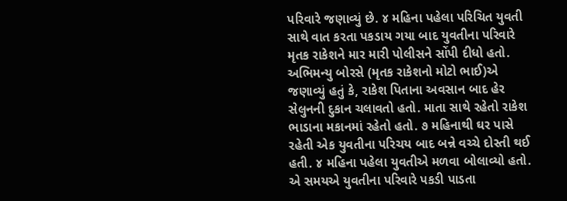પરિવારે જણાવ્યું છે. ૪ મહિના પહેલા પરિચિત યુવતી સાથે વાત કરતા પકડાય ગયા બાદ યુવતીના પરિવારે મૃતક રાકેશને માર મારી પોલીસને સોંપી દીધો હતો. અભિમન્યુ બોરસે (મૃતક રાકેશનો મોટો ભાઈ)એ જણાવ્યું હતું કે, રાકેશ પિતાના અવસાન બાદ હેર સેલુનની દુકાન ચલાવતો હતો. માતા સાથે રહેતો રાકેશ ભાડાના મકાનમાં રહેતો હતો. ૭ મહિનાથી ઘર પાસે રહેતી એક યુવતીના પરિચય બાદ બન્ને વચ્ચે દોસ્તી થઈ હતી. ૪ મહિના પહેલા યુવતીએ મળવા બોલાવ્યો હતો. એ સમયએ યુવતીના પરિવારે પકડી પાડતા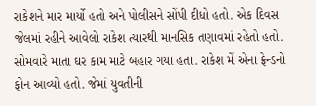રાકેશને માર માર્યો હતો અને પોલીસને સોંપી દીધો હતો. એક દિવસ જેલમાં રહીને આવેલો રાકેશ ત્યારથી માનસિક તણાવમાં રહેતો હતો. સોમવારે માતા ઘર કામ માટે બહાર ગયા હતા. રાકેશ મેં એના ફ્રેન્ડનો ફોન આવ્યો હતો. જેમાં યુવતીની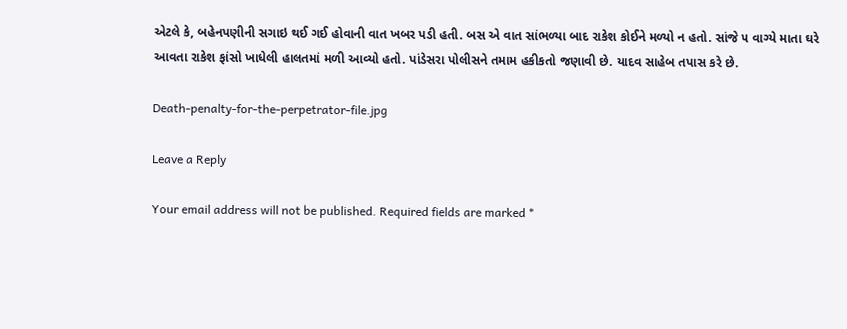એટલે કે, બહેનપણીની સગાઇ થઈ ગઈ હોવાની વાત ખબર પડી હતી. બસ એ વાત સાંભળ્યા બાદ રાકેશ કોઈને મળ્યો ન હતો. સાંજે ૫ વાગ્યે માતા ઘરે આવતા રાકેશ ફાંસો ખાધેલી હાલતમાં મળી આવ્યો હતો. પાંડેસરા પોલીસને તમામ હકીકતો જણાવી છે. યાદવ સાહેબ તપાસ કરે છે.

Death-penalty-for-the-perpetrator-file.jpg

Leave a Reply

Your email address will not be published. Required fields are marked *